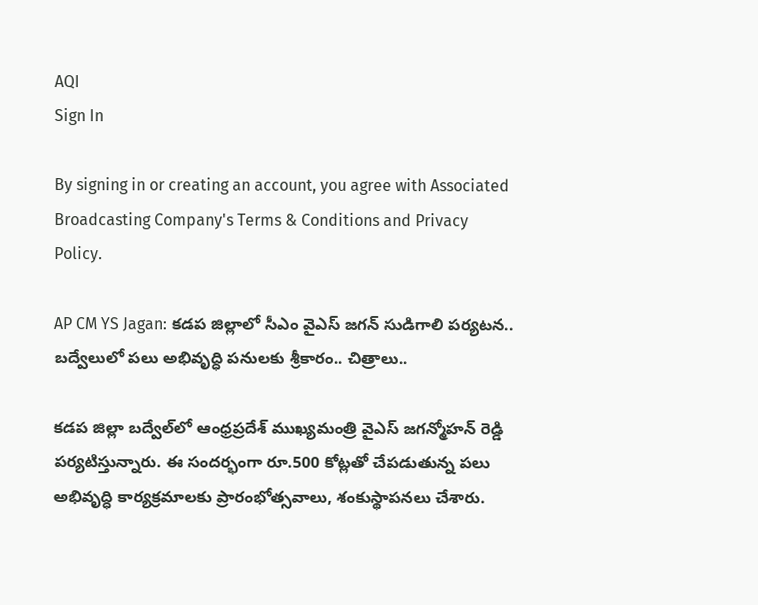AQI
Sign In

By signing in or creating an account, you agree with Associated Broadcasting Company's Terms & Conditions and Privacy Policy.

AP CM YS Jagan: కడప జిల్లాలో సీఎం వైఎస్ జగన్ సుడిగాలి పర్యటన.. బద్వేలులో పలు అభివృద్ధి పనులకు శ్రీకారం.. చిత్రాలు..

కడప జిల్లా బద్వేల్‌లో ఆంధ్రప్రదేశ్ ముఖ్యమంత్రి వైఎస్ జగన్మోహన్ రెడ్డి పర్యటిస్తున్నారు. ఈ సందర్భంగా రూ.500 కోట్లతో చేపడుతున్న పలు అభివృద్ధి కార్యక్రమాలకు ప్రారంభోత్సవాలు, శంకుస్థాపనలు చేశారు.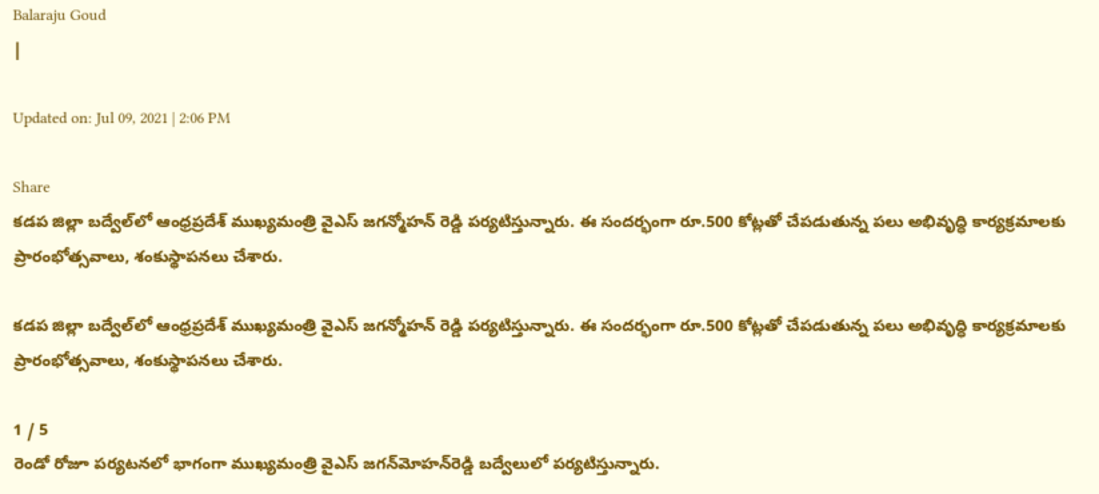Balaraju Goud
|

Updated on: Jul 09, 2021 | 2:06 PM

Share
కడప జిల్లా బద్వేల్‌లో ఆంధ్రప్రదేశ్ ముఖ్యమంత్రి వైఎస్ జగన్మోహన్ రెడ్డి పర్యటిస్తున్నారు. ఈ సందర్భంగా రూ.500 కోట్లతో చేపడుతున్న పలు అభివృద్ధి కార్యక్రమాలకు ప్రారంభోత్సవాలు, శంకుస్థాపనలు చేశారు.

కడప జిల్లా బద్వేల్‌లో ఆంధ్రప్రదేశ్ ముఖ్యమంత్రి వైఎస్ జగన్మోహన్ రెడ్డి పర్యటిస్తున్నారు. ఈ సందర్భంగా రూ.500 కోట్లతో చేపడుతున్న పలు అభివృద్ధి కార్యక్రమాలకు ప్రారంభోత్సవాలు, శంకుస్థాపనలు చేశారు.

1 / 5
రెండో రోజూ పర్యటనలో భాగంగా ముఖ్యమంత్రి వైఎస్‌ జగన్‌మోహన్‌రెడ్డి బద్వేలులో పర్యటిస్తున్నారు.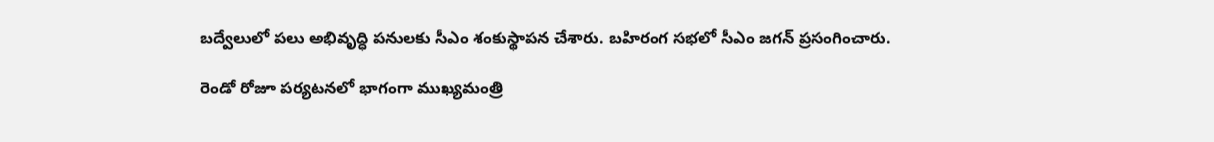బద్వేలులో పలు అభివృద్ధి పనులకు సీఎం శంకుస్థాపన చేశారు. బహిరంగ సభలో సీఎం జగన్‌ ప్రసంగించారు.

రెండో రోజూ పర్యటనలో భాగంగా ముఖ్యమంత్రి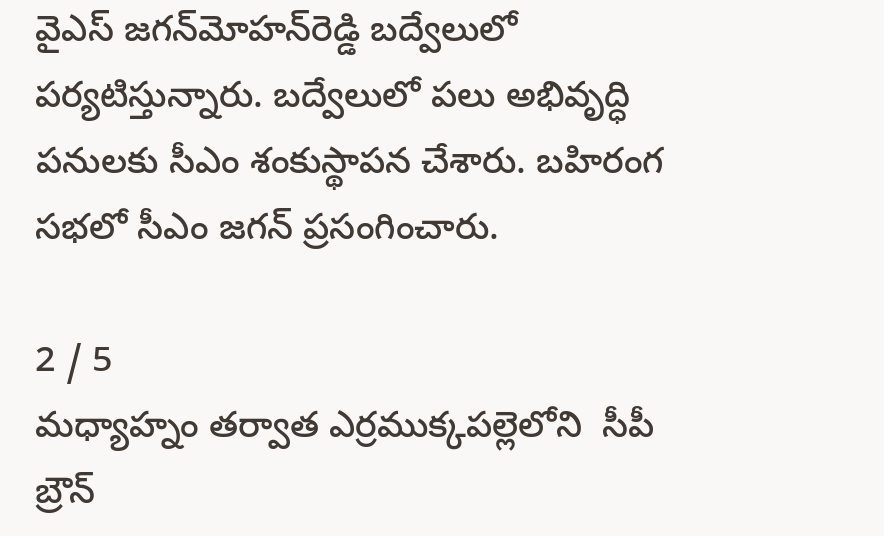వైఎస్‌ జగన్‌మోహన్‌రెడ్డి బద్వేలులో పర్యటిస్తున్నారు. బద్వేలులో పలు అభివృద్ధి పనులకు సీఎం శంకుస్థాపన చేశారు. బహిరంగ సభలో సీఎం జగన్‌ ప్రసంగించారు.

2 / 5
మధ్యాహ్నం తర్వాత ఎర్రముక్కపల్లెలోని  సీపీ బ్రౌన్‌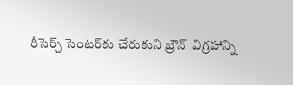రీసెర్చ్‌ సెంటర్‌కు చేరుకుని బ్రౌన్‌  విగ్రహాన్ని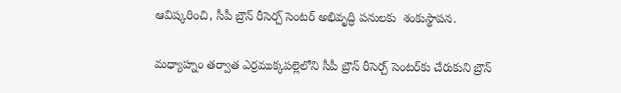ఆవిష్కరించి, సీపీ బ్రౌన్‌ రీసెర్చ్‌ సెంటర్‌ అభివృద్ధి పనులకు  శంకుస్థాపన.

మధ్యాహ్నం తర్వాత ఎర్రముక్కపల్లెలోని సీపీ బ్రౌన్‌ రీసెర్చ్‌ సెంటర్‌కు చేరుకుని బ్రౌన్‌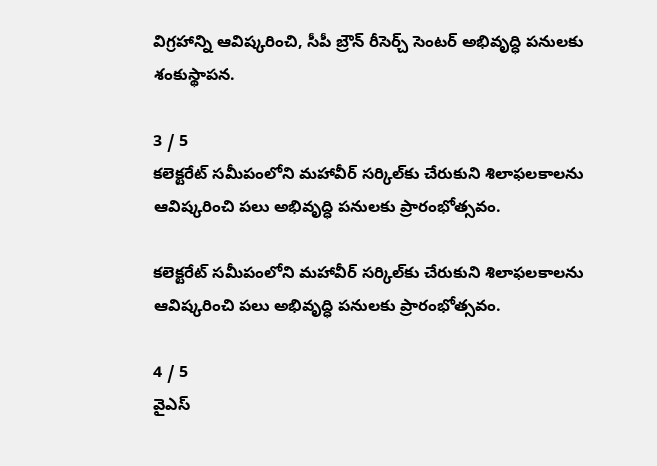విగ్రహాన్ని ఆవిష్కరించి, సీపీ బ్రౌన్‌ రీసెర్చ్‌ సెంటర్‌ అభివృద్ధి పనులకు శంకుస్థాపన.

3 / 5
కలెక్టరేట్‌ సమీపంలోని మహావీర్‌ సర్కిల్‌కు చేరుకుని శిలాఫలకాలను ఆవిష్కరించి పలు అభివృద్ధి పనులకు ప్రారంభోత్సవం.

కలెక్టరేట్‌ సమీపంలోని మహావీర్‌ సర్కిల్‌కు చేరుకుని శిలాఫలకాలను ఆవిష్కరించి పలు అభివృద్ధి పనులకు ప్రారంభోత్సవం.

4 / 5
వైఎస్‌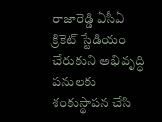రాజారెడ్డి ఏసీఏ క్రికెట్‌ స్టేడియం చేరుకుని అభివృద్ధి పనులకు శంకుస్థాపన చేసి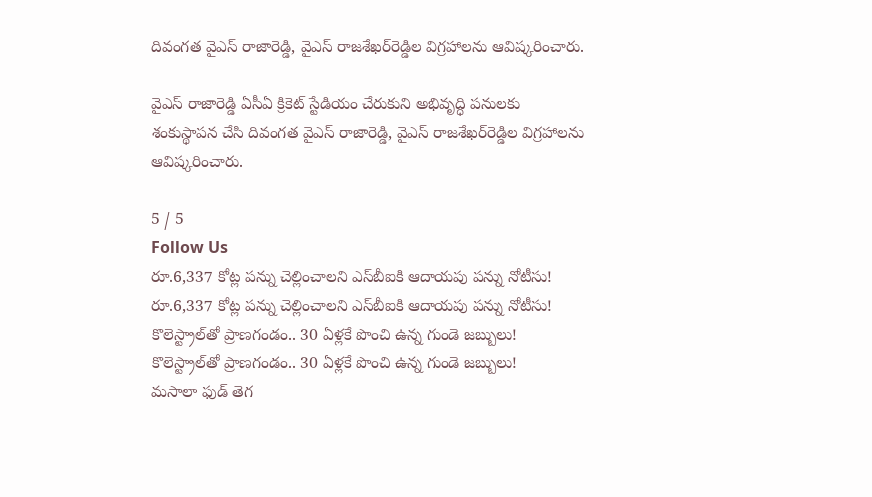దివంగత వైఎస్‌ రాజారెడ్డి, వైఎస్‌ రాజశేఖర్‌రెడ్డిల విగ్రహాలను ఆవిష్కరించారు.

వైఎస్‌ రాజారెడ్డి ఏసీఏ క్రికెట్‌ స్టేడియం చేరుకుని అభివృద్ధి పనులకు శంకుస్థాపన చేసి దివంగత వైఎస్‌ రాజారెడ్డి, వైఎస్‌ రాజశేఖర్‌రెడ్డిల విగ్రహాలను ఆవిష్కరించారు.

5 / 5
Follow Us
రూ.6,337 కోట్ల పన్ను చెల్లించాలని ఎస్‌బీఐకి ఆదాయపు పన్ను నోటీసు!
రూ.6,337 కోట్ల పన్ను చెల్లించాలని ఎస్‌బీఐకి ఆదాయపు పన్ను నోటీసు!
కొలెస్ట్రాల్‌తో ప్రాణగండం.. 30 ఏళ్లకే పొంచి ఉన్న గుండె జబ్బులు!
కొలెస్ట్రాల్‌తో ప్రాణగండం.. 30 ఏళ్లకే పొంచి ఉన్న గుండె జబ్బులు!
మసాలా ఫుడ్ తెగ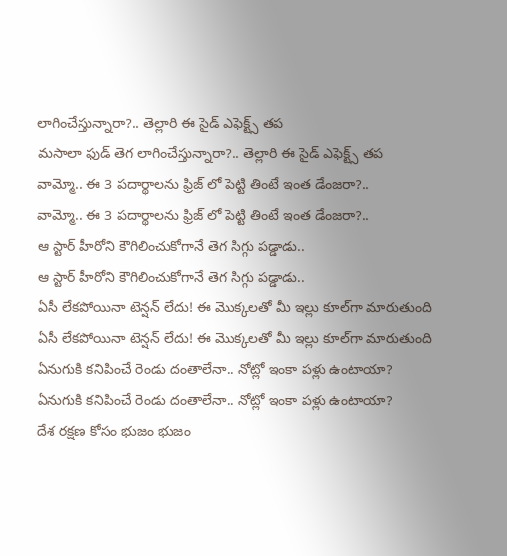లాగించేస్తున్నారా?.. తెల్లారి ఈ సైడ్ ఎఫెక్ట్స్ తప
మసాలా ఫుడ్ తెగ లాగించేస్తున్నారా?.. తెల్లారి ఈ సైడ్ ఎఫెక్ట్స్ తప
వామ్మో.. ఈ 3 పదార్థాలను ఫ్రిజ్ లో పెట్టి తింటే ఇంత డేంజరా?..
వామ్మో.. ఈ 3 పదార్థాలను ఫ్రిజ్ లో పెట్టి తింటే ఇంత డేంజరా?..
ఆ స్టార్ హీరోని కౌగిలించుకోగానే తెగ సిగ్గు పడ్డాడు..
ఆ స్టార్ హీరోని కౌగిలించుకోగానే తెగ సిగ్గు పడ్డాడు..
ఏసీ లేకపోయినా టెన్షన్ లేదు! ఈ మొక్కలతో మీ ఇల్లు కూల్‌గా మారుతుంది
ఏసీ లేకపోయినా టెన్షన్ లేదు! ఈ మొక్కలతో మీ ఇల్లు కూల్‌గా మారుతుంది
ఏనుగుకి కనిపించే రెండు దంతాలేనా.. నోట్లో ఇంకా పళ్లు ఉంటాయా?
ఏనుగుకి కనిపించే రెండు దంతాలేనా.. నోట్లో ఇంకా పళ్లు ఉంటాయా?
దేశ రక్షణ కోసం భుజం భుజం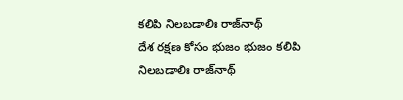కలిపి నిలబడాలిః రాజ్‌నాథ్
దేశ రక్షణ కోసం భుజం భుజం కలిపి నిలబడాలిః రాజ్‌నాథ్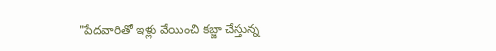"పేదవారితో ఇళ్లు వేయించి కబ్జా చేస్తున్న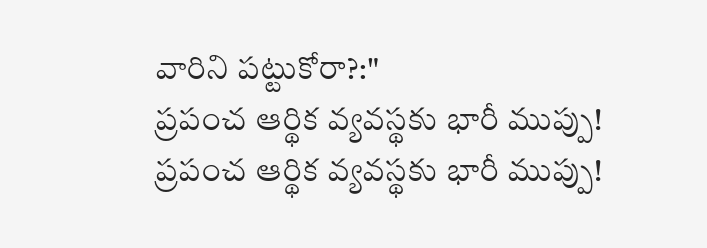వారిని పట్టుకోరా?:"
ప్రపంచ ఆర్థిక వ్యవస్థకు భారీ ముప్పు!
ప్రపంచ ఆర్థిక వ్యవస్థకు భారీ ముప్పు!